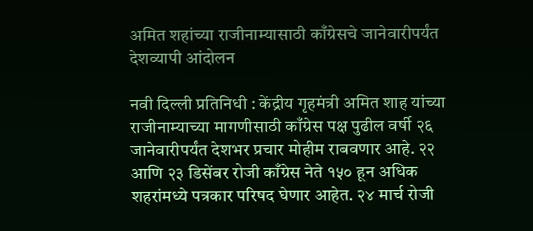अमित शहांच्या राजीनाम्यासाठी काँग्रेसचे जानेवारीपर्यंत देशव्यापी आंदोलन

नवी दिल्ली प्रतिनिधी : केंद्रीय गृहमंत्री अमित शाह यांच्या राजीनाम्याच्या मागणीसाठी काँग्रेस पक्ष पुढील वर्षी २६ जानेवारीपर्यंत देशभर प्रचार मोहीम राबवणार आहे. २२ आणि २३ डिसेंबर रोजी काँग्रेस नेते १५० हून अधिक शहरांमध्ये पत्रकार परिषद घेणार आहेत. २४ मार्च रोजी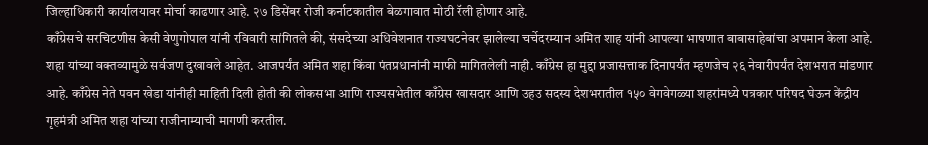जिल्हाधिकारी कार्यालयावर मोर्चा काढणार आहे. २७ डिसेंबर रोजी कर्नाटकातील बेळगावात मोठी रॅली होणार आहे.
काँग्रेसचे सरचिटणीस केसी वेणुगोपाल यांनी रविवारी सांगितले की, संसदेच्या अधिवेशनात राज्यघटनेवर झालेल्या चर्चेदरम्यान अमित शाह यांनी आपल्या भाषणात बाबासाहेबांचा अपमान केला आहे. शहा यांच्या वक्तव्यामुळे सर्वजण दुखावले आहेत. आजपर्यंत अमित शहा किंवा पंतप्रधानांनी माफी मागितलेली नाही. काँग्रेस हा मुद्दा प्रजासत्ताक दिनापर्यंत म्हणजेच २६ नेवारीपर्यंत देशभरात मांडणार आहे. काँग्रेस नेते पवन खेडा यांनीही माहिती दिली होती की लोकसभा आणि राज्यसभेतील काँग्रेस खासदार आणि उहउ सदस्य देशभरातील १५० वेगवेगळ्या शहरांमध्ये पत्रकार परिषद घेऊन केंद्रीय गृहमंत्री अमित शहा यांच्या राजीनाम्याची मागणी करतील.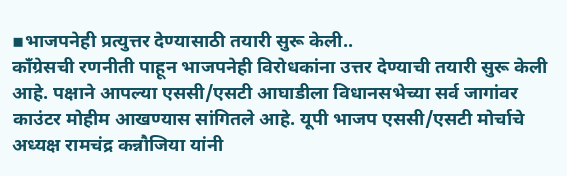▪भाजपनेही प्रत्युत्तर देण्यासाठी तयारी सुरू केली..
काँग्रेसची रणनीती पाहून भाजपनेही विरोधकांना उत्तर देण्याची तयारी सुरू केली आहे. पक्षाने आपल्या एससी/एसटी आघाडीला विधानसभेच्या सर्व जागांवर काउंटर मोहीम आखण्यास सांगितले आहे. यूपी भाजप एससी/एसटी मोर्चाचे अध्यक्ष रामचंद्र कन्नौजिया यांनी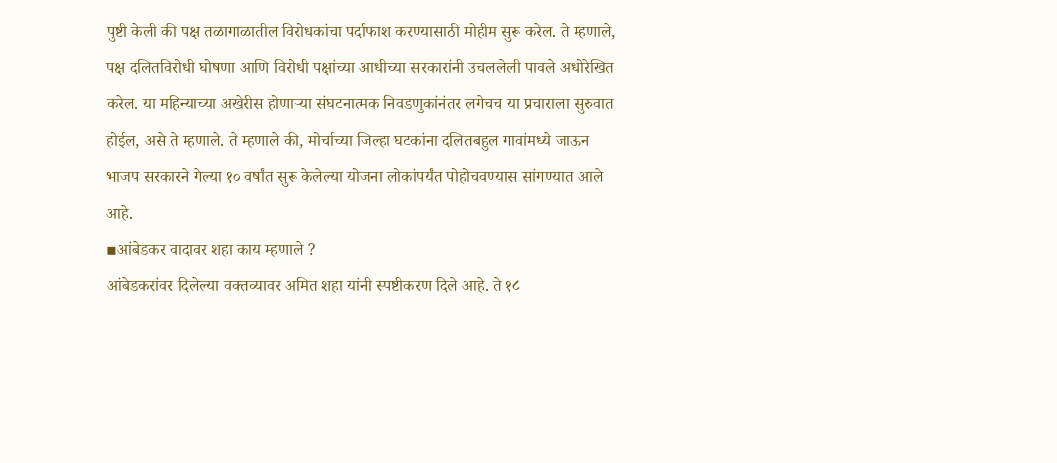पुष्टी केली की पक्ष तळागाळातील विरोधकांचा पर्दाफाश करण्यासाठी मोहीम सुरू करेल. ते म्हणाले, पक्ष दलितविरोधी घोषणा आणि विरोधी पक्षांच्या आधीच्या सरकारांनी उचललेली पावले अधोरेखित करेल. या महिन्याच्या अखेरीस होणाऱ्या संघटनात्मक निवडणुकांनंतर लगेचच या प्रचाराला सुरुवात होईल, असे ते म्हणाले. ते म्हणाले की, मोर्चाच्या जिल्हा घटकांना दलितबहुल गावांमध्ये जाऊन भाजप सरकारने गेल्या १० वर्षांत सुरू केलेल्या योजना लोकांपर्यंत पोहोचवण्यास सांगण्यात आले आहे.
▪आंबेडकर वादावर शहा काय म्हणाले ?
आंबेडकरांवर दिलेल्या वक्तव्यावर अमित शहा यांनी स्पष्टीकरण दिले आहे. ते १८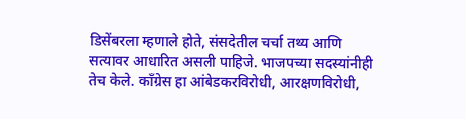डिसेंबरला म्हणाले होते, संसदेतील चर्चा तथ्य आणि सत्यावर आधारित असली पाहिजे. भाजपच्या सदस्यांनीही तेच केले. काँग्रेस हा आंबेडकरविरोधी, आरक्षणविरोधी,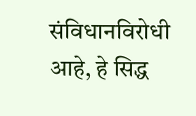संविधानविरोधी आहे, हे सिद्ध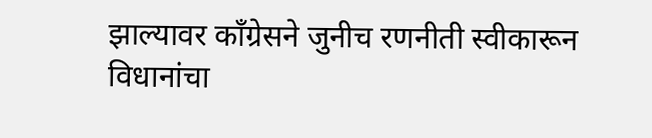झाल्यावर काँग्रेसने जुनीच रणनीती स्वीकारून विधानांचा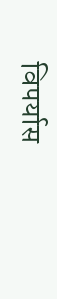विपर्यास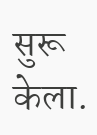सुरू केला.